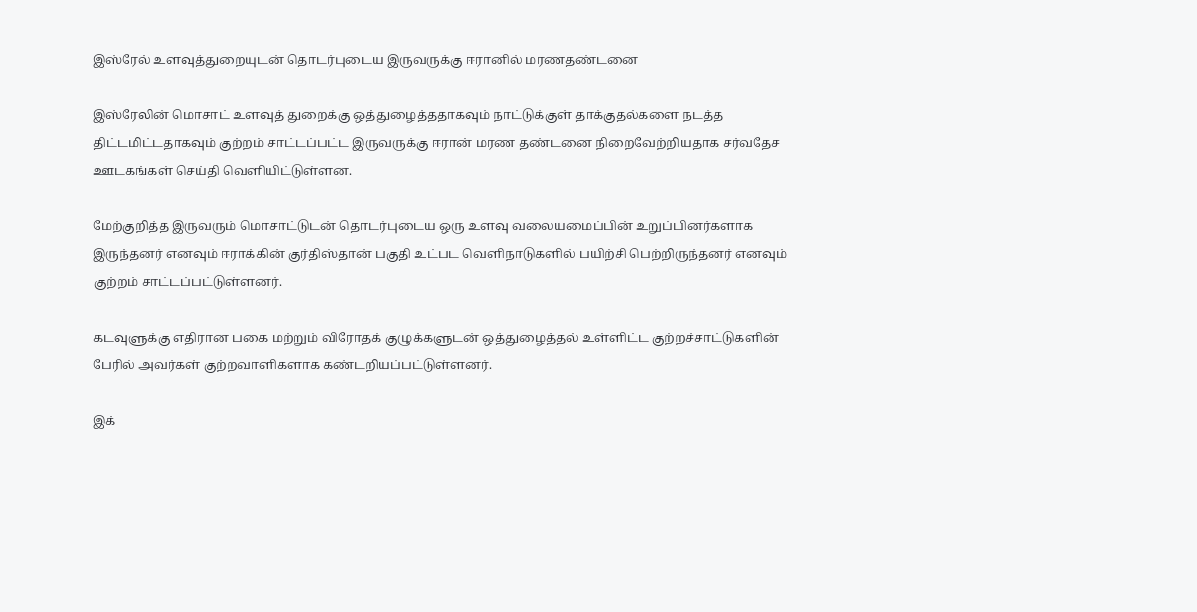இஸ்ரேல் உளவுத்துறையுடன் தொடர்புடைய இருவருக்கு ஈரானில் மரணதண்டனை

இஸ்ரேலின் மொசாட் உளவுத் துறைக்கு ஒத்துழைத்ததாகவும் நாட்டுக்குள் தாக்குதல்களை நடத்த திட்டமிட்டதாகவும் குற்றம் சாட்டப்பட்ட இருவருக்கு ஈரான் மரண தண்டனை நிறைவேற்றியதாக சர்வதேச ஊடகங்கள் செய்தி வெளியிட்டுள்ளன.

மேற்குறித்த இருவரும் மொசாட்டுடன் தொடர்புடைய ஒரு உளவு வலையமைப்பின் உறுப்பினர்களாக இருந்தனர் எனவும் ஈராக்கின் குர்திஸ்தான் பகுதி உட்பட வெளிநாடுகளில் பயிற்சி பெற்றிருந்தனர் எனவும் குற்றம் சாட்டப்பட்டுள்ளனர்.

கடவுளுக்கு எதிரான பகை மற்றும் விரோதக் குழுக்களுடன் ஒத்துழைத்தல் உள்ளிட்ட குற்றச்சாட்டுகளின் பேரில் அவர்கள் குற்றவாளிகளாக கண்டறியப்பட்டுள்ளனர்.

இக்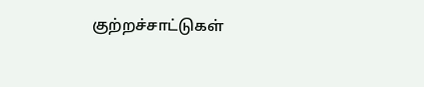குற்றச்சாட்டுகள்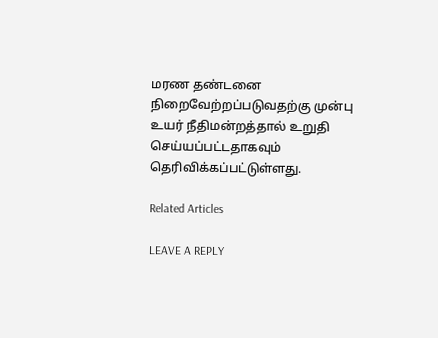மரண தண்டனை நிறைவேற்றப்படுவதற்கு முன்பு உயர் நீதிமன்றத்தால் உறுதி செய்யப்பட்டதாகவும் தெரிவிக்கப்பட்டுள்ளது.

Related Articles

LEAVE A REPLY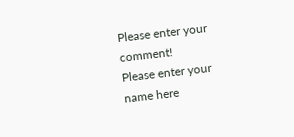Please enter your comment!
Please enter your name here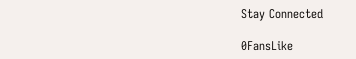Stay Connected

0FansLike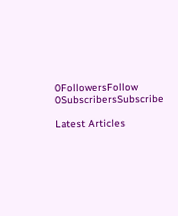0FollowersFollow
0SubscribersSubscribe

Latest Articles